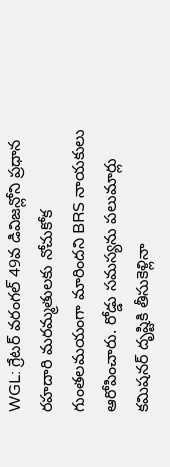WGL: గ్రేటర్ వరంగల్ 49వ డివిజన్లోని ప్రధాన రహదారి మరమ్మతులకు నోచుకోక గుంతలమయంగా మారిందని BRS నాయకులు ఆరోపించారు. రోడ్డు సమస్యను పలుమార్లు కమిషనర్ దృష్టికి తీసుకెళ్లినా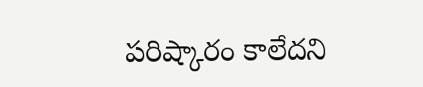పరిష్కారం కాలేదని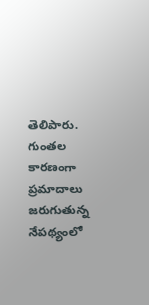తెలిపారు. గుంతల కారణంగా ప్రమాదాలు జరుగుతున్న నేపథ్యంలో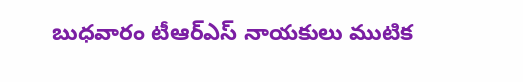బుధవారం టీఆర్ఎస్ నాయకులు ముటిక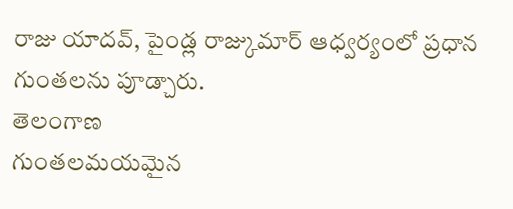రాజు యాదవ్, పైండ్ల రాజ్కుమార్ ఆధ్వర్యంలో ప్రధాన గుంతలను పూడ్చారు.
తెలంగాణ
గుంతలమయమైన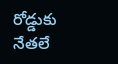రోడ్డుకు నేతలే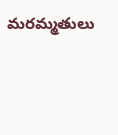మరమ్మతులు